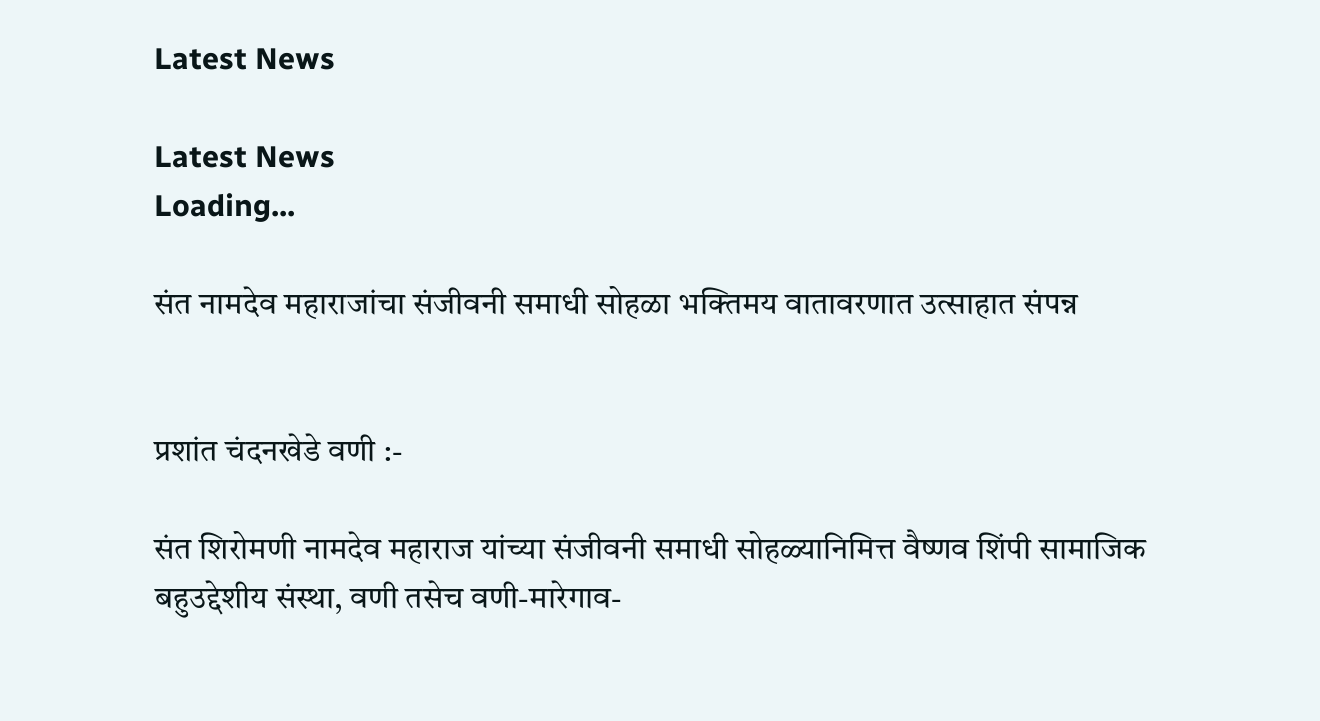Latest News

Latest News
Loading...

संत नामदेव महाराजांचा संजीवनी समाधी सोहळा भक्तिमय वातावरणात उत्साहात संपन्न


प्रशांत चंदनखेडे वणी :-

संत शिरोमणी नामदेव महाराज यांच्या संजीवनी समाधी सोहळ्यानिमित्त वैष्णव शिंपी सामाजिक बहुउद्देशीय संस्था, वणी तसेच वणी-मारेगाव-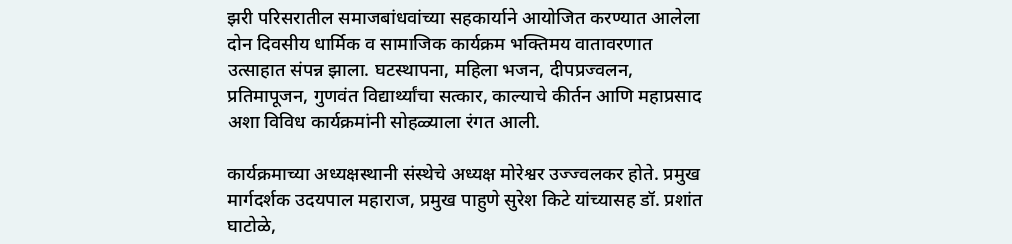झरी परिसरातील समाजबांधवांच्या सहकार्याने आयोजित करण्यात आलेला दोन दिवसीय धार्मिक व सामाजिक कार्यक्रम भक्तिमय वातावरणात उत्साहात संपन्न झाला. घटस्थापना, महिला भजन, दीपप्रज्वलन, प्रतिमापूजन, गुणवंत विद्यार्थ्यांचा सत्कार, काल्याचे कीर्तन आणि महाप्रसाद अशा विविध कार्यक्रमांनी सोहळ्याला रंगत आली.

कार्यक्रमाच्या अध्यक्षस्थानी संस्थेचे अध्यक्ष मोरेश्वर उज्ज्वलकर होते. प्रमुख मार्गदर्शक उदयपाल महाराज, प्रमुख पाहुणे सुरेश किटे यांच्यासह डॉ. प्रशांत घाटोळे,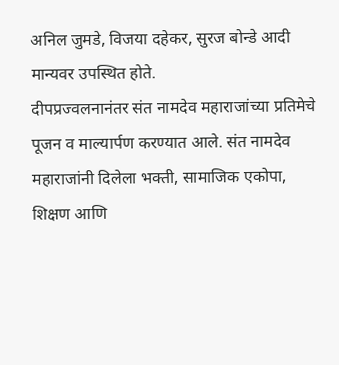अनिल जुमडे, विजया दहेकर, सुरज बोन्डे आदी मान्यवर उपस्थित होते.
दीपप्रज्वलनानंतर संत नामदेव महाराजांच्या प्रतिमेचे पूजन व माल्यार्पण करण्यात आले. संत नामदेव महाराजांनी दिलेला भक्ती, सामाजिक एकोपा, शिक्षण आणि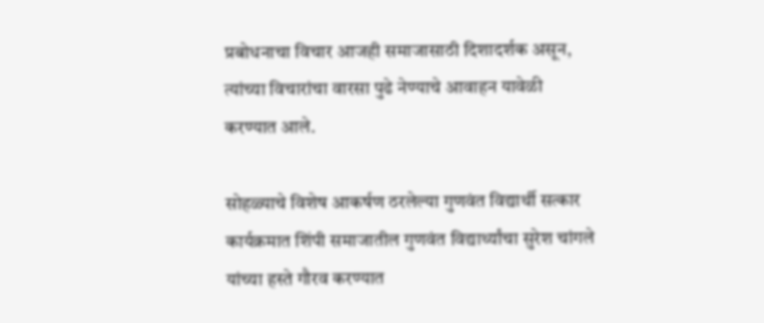प्रबोधनाचा विचार आजही समाजासाठी दिशादर्शक असून, त्यांच्या विचारांचा वारसा पुढे नेण्याचे आवाहन यावेळी करण्यात आले.

सोहळ्याचे विशेष आकर्षण ठरलेल्या गुणवंत विद्यार्थी सत्कार कार्यक्रमात शिंपी समाजातील गुणवंत विद्यार्थ्यांचा सुरेश चांगले यांच्या हस्ते गौरव करण्यात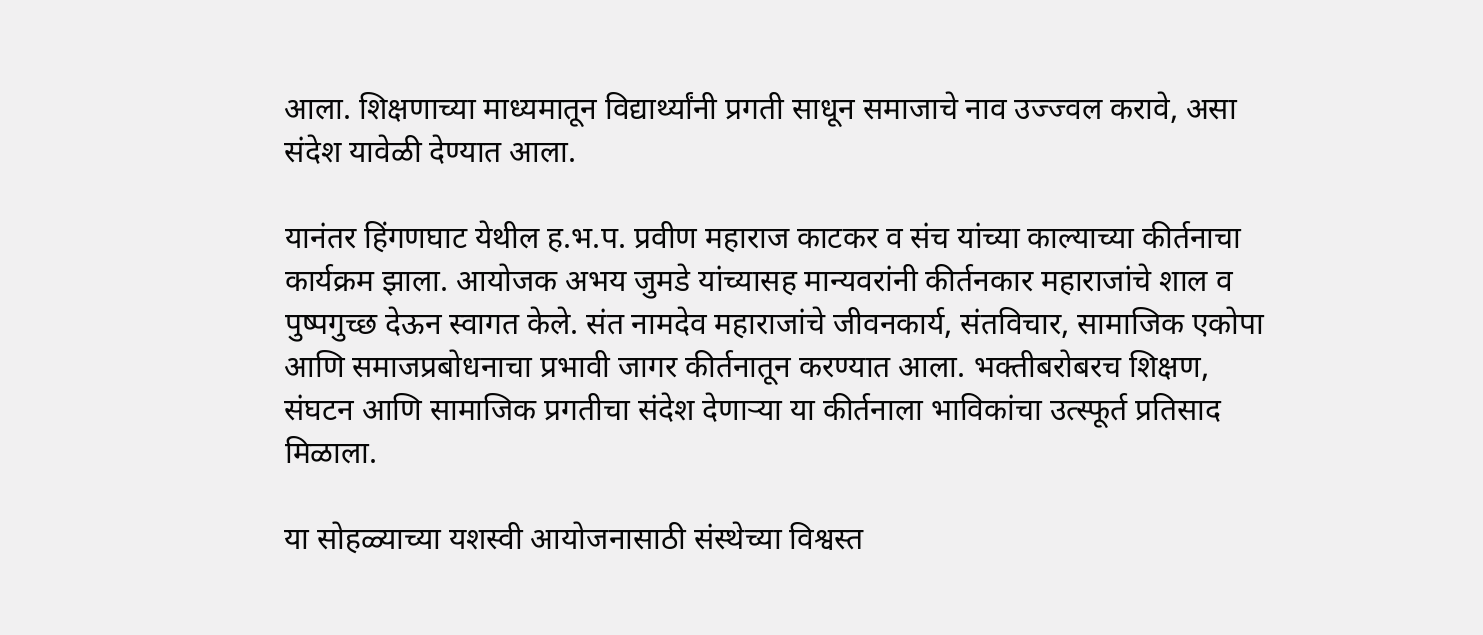आला. शिक्षणाच्या माध्यमातून विद्यार्थ्यांनी प्रगती साधून समाजाचे नाव उज्ज्वल करावे, असा संदेश यावेळी देण्यात आला.

यानंतर हिंगणघाट येथील ह.भ.प. प्रवीण महाराज काटकर व संच यांच्या काल्याच्या कीर्तनाचा कार्यक्रम झाला. आयोजक अभय जुमडे यांच्यासह मान्यवरांनी कीर्तनकार महाराजांचे शाल व पुष्पगुच्छ देऊन स्वागत केले. संत नामदेव महाराजांचे जीवनकार्य, संतविचार, सामाजिक एकोपा आणि समाजप्रबोधनाचा प्रभावी जागर कीर्तनातून करण्यात आला. भक्तीबरोबरच शिक्षण, संघटन आणि सामाजिक प्रगतीचा संदेश देणाऱ्या या कीर्तनाला भाविकांचा उत्स्फूर्त प्रतिसाद मिळाला.

या सोहळ्याच्या यशस्वी आयोजनासाठी संस्थेच्या विश्वस्त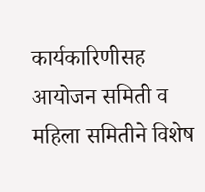कार्यकारिणीसह आयोजन समिती व महिला समितीने विशेष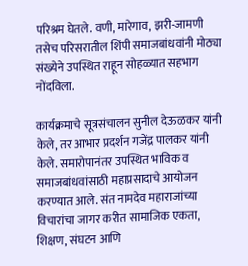परिश्रम घेतले. वणी, मारेगाव, झरी-जामणी तसेच परिसरातील शिंपी समाजबांधवांनी मोठ्या संख्येने उपस्थित राहून सोहळ्यात सहभाग नोंदविला.

कार्यक्रमाचे सूत्रसंचालन सुनील देऊळकर यांनी केले, तर आभार प्रदर्शन गजेंद्र पालकर यांनी केले. समारोपानंतर उपस्थित भाविक व समाजबांधवांसाठी महाप्रसादाचे आयोजन करण्यात आले. संत नामदेव महाराजांच्या विचारांचा जागर करीत सामाजिक एकता, शिक्षण, संघटन आणि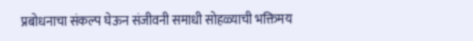प्रबोधनाचा संकल्प घेऊन संजीवनी समाधी सोहळ्याची भक्तिमय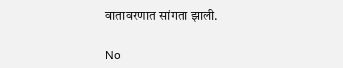वातावरणात सांगता झाली.

No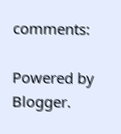comments:

Powered by Blogger.